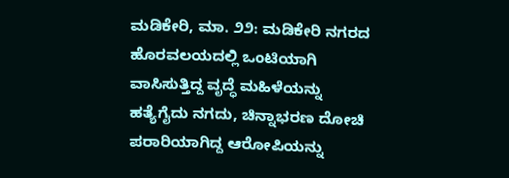ಮಡಿಕೇರಿ, ಮಾ. ೨೨: ಮಡಿಕೇರಿ ನಗರದ ಹೊರವಲಯದಲ್ಲಿ ಒಂಟಿಯಾಗಿ ವಾಸಿಸುತ್ತಿದ್ದ ವೃದ್ಧೆ ಮಹಿಳೆಯನ್ನು ಹತ್ಯೆಗೈದು ನಗದು, ಚಿನ್ನಾಭರಣ ದೋಚಿ ಪರಾರಿಯಾಗಿದ್ದ ಆರೋಪಿಯನ್ನು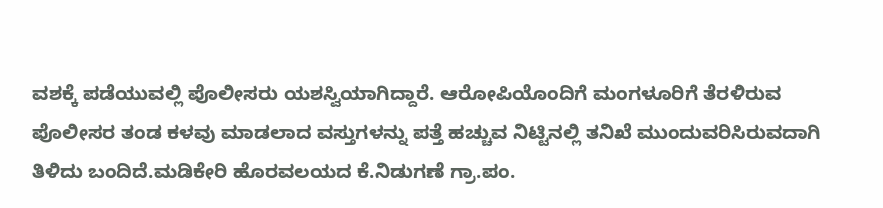ವಶಕ್ಕೆ ಪಡೆಯುವಲ್ಲಿ ಪೊಲೀಸರು ಯಶಸ್ವಿಯಾಗಿದ್ದಾರೆ. ಆರೋಪಿಯೊಂದಿಗೆ ಮಂಗಳೂರಿಗೆ ತೆರಳಿರುವ ಪೊಲೀಸರ ತಂಡ ಕಳವು ಮಾಡಲಾದ ವಸ್ತುಗಳನ್ನು ಪತ್ತೆ ಹಚ್ಚುವ ನಿಟ್ಟಿನಲ್ಲಿ ತನಿಖೆ ಮುಂದುವರಿಸಿರುವದಾಗಿ ತಿಳಿದು ಬಂದಿದೆ.ಮಡಿಕೇರಿ ಹೊರವಲಯದ ಕೆ.ನಿಡುಗಣೆ ಗ್ರಾ.ಪಂ.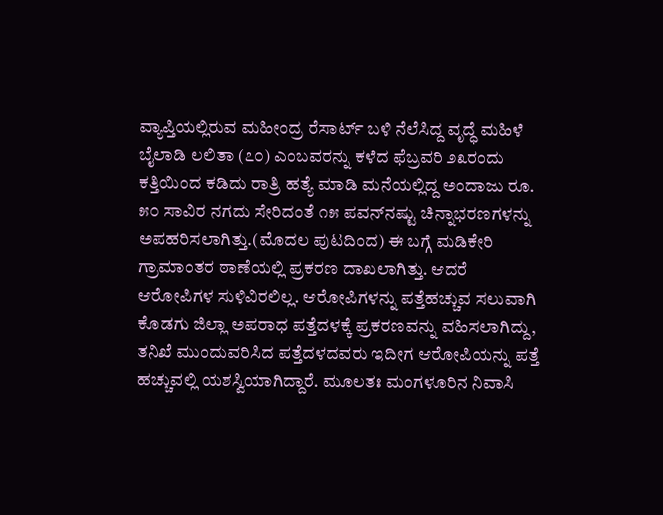ವ್ಯಾಪ್ತಿಯಲ್ಲಿರುವ ಮಹೀಂದ್ರ ರೆಸಾರ್ಟ್ ಬಳಿ ನೆಲೆಸಿದ್ದ ವೃದ್ಧೆ ಮಹಿಳೆ ಬೈಲಾಡಿ ಲಲಿತಾ (೭೦) ಎಂಬವರನ್ನು ಕಳೆದ ಫೆಬ್ರವರಿ ೨೩ರಂದು ಕತ್ತಿಯಿಂದ ಕಡಿದು ರಾತ್ರಿ ಹತ್ಯೆ ಮಾಡಿ ಮನೆಯಲ್ಲಿದ್ದ ಅಂದಾಜು ರೂ. ೫೦ ಸಾವಿರ ನಗದು ಸೇರಿದಂತೆ ೧೫ ಪವನ್‌ನಷ್ಟು ಚಿನ್ನಾಭರಣಗಳನ್ನು ಅಪಹರಿಸಲಾಗಿತ್ತು.(ಮೊದಲ ಪುಟದಿಂದ) ಈ ಬಗ್ಗೆ ಮಡಿಕೇರಿ ಗ್ರಾಮಾಂತರ ಠಾಣೆಯಲ್ಲಿ ಪ್ರಕರಣ ದಾಖಲಾಗಿತ್ತು. ಆದರೆ ಆರೋಪಿಗಳ ಸುಳಿವಿರಲಿಲ್ಲ. ಆರೋಪಿಗಳನ್ನು ಪತ್ತೆಹಚ್ಚುವ ಸಲುವಾಗಿ ಕೊಡಗು ಜಿಲ್ಲಾ ಅಪರಾಧ ಪತ್ತೆದಳಕ್ಕೆ ಪ್ರಕರಣವನ್ನು ವಹಿಸಲಾಗಿದ್ದು, ತನಿಖೆ ಮುಂದುವರಿಸಿದ ಪತ್ತೆದಳದವರು ಇದೀಗ ಆರೋಪಿಯನ್ನು ಪತ್ತೆ ಹಚ್ಚುವಲ್ಲಿ ಯಶಸ್ವಿಯಾಗಿದ್ದಾರೆ. ಮೂಲತಃ ಮಂಗಳೂರಿನ ನಿವಾಸಿ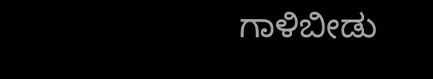ಗಾಳಿಬೀಡು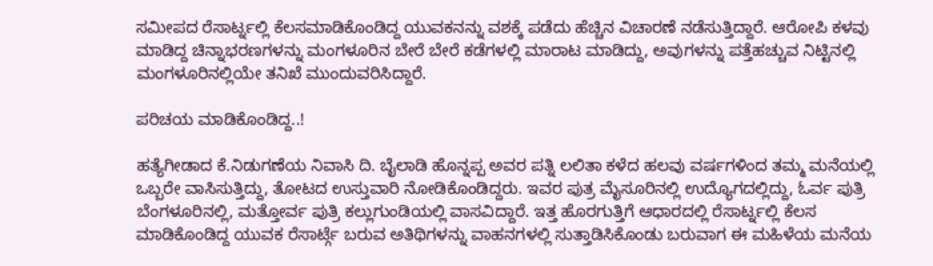ಸಮೀಪದ ರೆಸಾರ್ಟ್ನಲ್ಲಿ ಕೆಲಸಮಾಡಿಕೊಂಡಿದ್ದ ಯುವಕನನ್ನು ವಶಕ್ಕೆ ಪಡೆದು ಹೆಚ್ಚಿನ ವಿಚಾರಣೆ ನಡೆಸುತ್ತಿದ್ದಾರೆ. ಆರೋಪಿ ಕಳವು ಮಾಡಿದ್ದ ಚಿನ್ನಾಭರಣಗಳನ್ನು ಮಂಗಳೂರಿನ ಬೇರೆ ಬೇರೆ ಕಡೆಗಳಲ್ಲಿ ಮಾರಾಟ ಮಾಡಿದ್ದು, ಅವುಗಳನ್ನು ಪತ್ತೆಹಚ್ಚುವ ನಿಟ್ಟಿನಲ್ಲಿ ಮಂಗಳೂರಿನಲ್ಲಿಯೇ ತನಿಖೆ ಮುಂದುವರಿಸಿದ್ದಾರೆ.

ಪರಿಚಯ ಮಾಡಿಕೊಂಡಿದ್ದ..!

ಹತ್ಯೆಗೀಡಾದ ಕೆ.ನಿಡುಗಣೆಯ ನಿವಾಸಿ ದಿ. ಬೈಲಾಡಿ ಹೊನ್ನಪ್ಪ ಅವರ ಪತ್ನಿ ಲಲಿತಾ ಕಳೆದ ಹಲವು ವರ್ಷಗಳಿಂದ ತಮ್ಮ ಮನೆಯಲ್ಲಿ ಒಬ್ಬರೇ ವಾಸಿಸುತ್ತಿದ್ದು, ತೋಟದ ಉಸ್ತುವಾರಿ ನೋಡಿಕೊಂಡಿದ್ದರು. ಇವರ ಪುತ್ರ ಮೈಸೂರಿನಲ್ಲಿ ಉದ್ಯೊಗದಲ್ಲಿದ್ದು, ಓರ್ವ ಪುತ್ರಿ ಬೆಂಗಳೂರಿನಲ್ಲಿ, ಮತ್ತೋರ್ವ ಪುತ್ರಿ ಕಲ್ಲುಗುಂಡಿಯಲ್ಲಿ ವಾಸವಿದ್ದಾರೆ. ಇತ್ತ ಹೊರಗುತ್ತಿಗೆ ಆಧಾರದಲ್ಲಿ ರೆಸಾರ್ಟ್ನಲ್ಲಿ ಕೆಲಸ ಮಾಡಿಕೊಂಡಿದ್ದ ಯುವಕ ರೆಸಾರ್ಟ್ಗೆ ಬರುವ ಅತಿಥಿಗಳನ್ನು ವಾಹನಗಳಲ್ಲಿ ಸುತ್ತಾಡಿಸಿಕೊಂಡು ಬರುವಾಗ ಈ ಮಹಿಳೆಯ ಮನೆಯ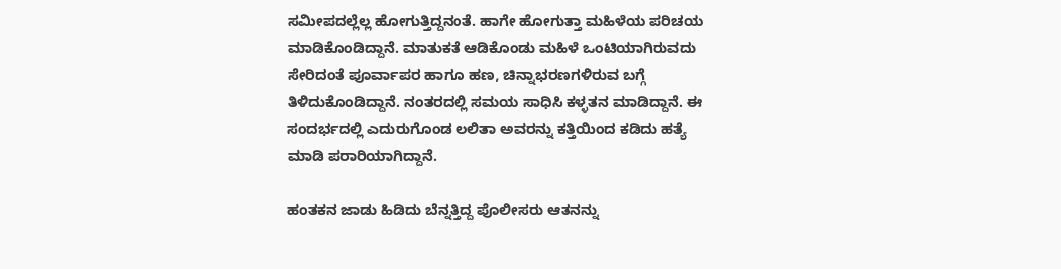ಸಮೀಪದಲ್ಲೆಲ್ಲ ಹೋಗುತ್ತಿದ್ದನಂತೆ. ಹಾಗೇ ಹೋಗುತ್ತಾ ಮಹಿಳೆಯ ಪರಿಚಯ ಮಾಡಿಕೊಂಡಿದ್ದಾನೆ. ಮಾತುಕತೆ ಆಡಿಕೊಂಡು ಮಹಿಳೆ ಒಂಟಿಯಾಗಿರುವದು ಸೇರಿದಂತೆ ಪೂರ್ವಾಪರ ಹಾಗೂ ಹಣ, ಚಿನ್ನಾಭರಣಗಳಿರುವ ಬಗ್ಗೆ ತಿಳಿದುಕೊಂಡಿದ್ದಾನೆ. ನಂತರದಲ್ಲಿ ಸಮಯ ಸಾಧಿಸಿ ಕಳ್ಳತನ ಮಾಡಿದ್ದಾನೆ. ಈ ಸಂದರ್ಭದಲ್ಲಿ ಎದುರುಗೊಂಡ ಲಲಿತಾ ಅವರನ್ನು ಕತ್ತಿಯಿಂದ ಕಡಿದು ಹತ್ಯೆ ಮಾಡಿ ಪರಾರಿಯಾಗಿದ್ದಾನೆ.

ಹಂತಕನ ಜಾಡು ಹಿಡಿದು ಬೆನ್ನತ್ತಿದ್ದ ಪೊಲೀಸರು ಆತನನ್ನು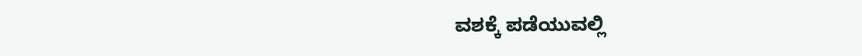ವಶಕ್ಕೆ ಪಡೆಯುವಲ್ಲಿ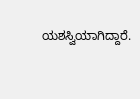ಯಶಸ್ವಿಯಾಗಿದ್ದಾರೆ.